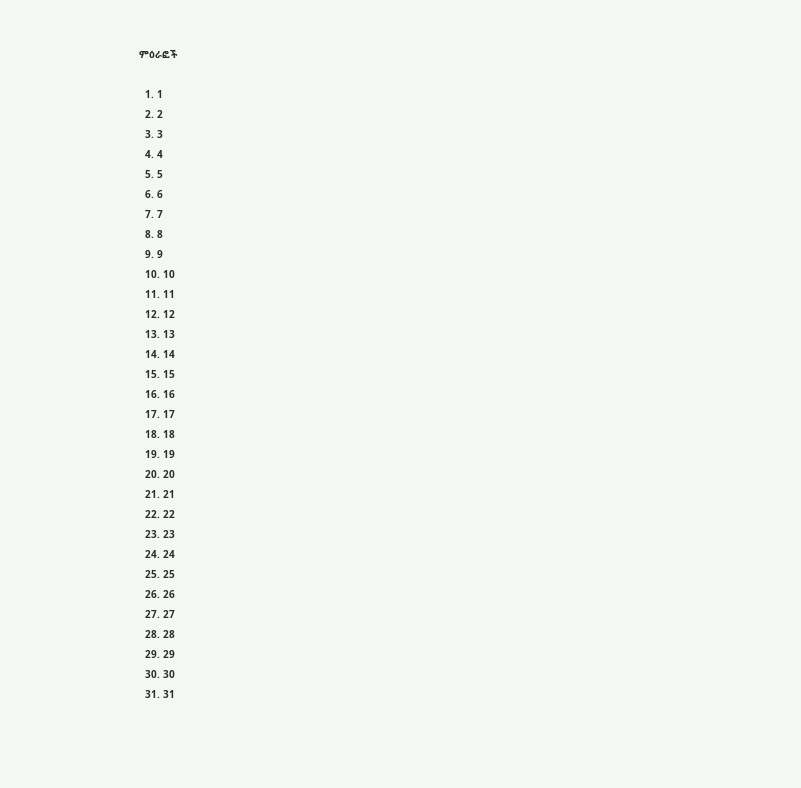ምዕራፎች

  1. 1
  2. 2
  3. 3
  4. 4
  5. 5
  6. 6
  7. 7
  8. 8
  9. 9
  10. 10
  11. 11
  12. 12
  13. 13
  14. 14
  15. 15
  16. 16
  17. 17
  18. 18
  19. 19
  20. 20
  21. 21
  22. 22
  23. 23
  24. 24
  25. 25
  26. 26
  27. 27
  28. 28
  29. 29
  30. 30
  31. 31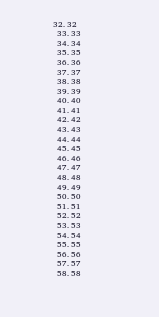32. 32
  33. 33
  34. 34
  35. 35
  36. 36
  37. 37
  38. 38
  39. 39
  40. 40
  41. 41
  42. 42
  43. 43
  44. 44
  45. 45
  46. 46
  47. 47
  48. 48
  49. 49
  50. 50
  51. 51
  52. 52
  53. 53
  54. 54
  55. 55
  56. 56
  57. 57
  58. 58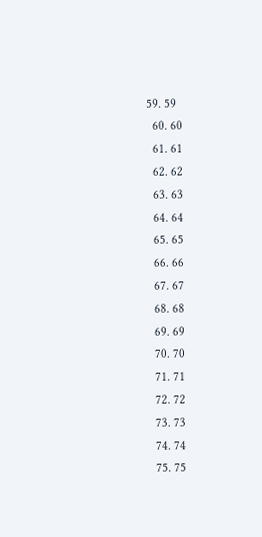59. 59
  60. 60
  61. 61
  62. 62
  63. 63
  64. 64
  65. 65
  66. 66
  67. 67
  68. 68
  69. 69
  70. 70
  71. 71
  72. 72
  73. 73
  74. 74
  75. 75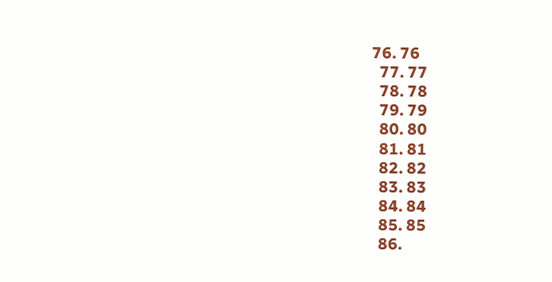76. 76
  77. 77
  78. 78
  79. 79
  80. 80
  81. 81
  82. 82
  83. 83
  84. 84
  85. 85
  86.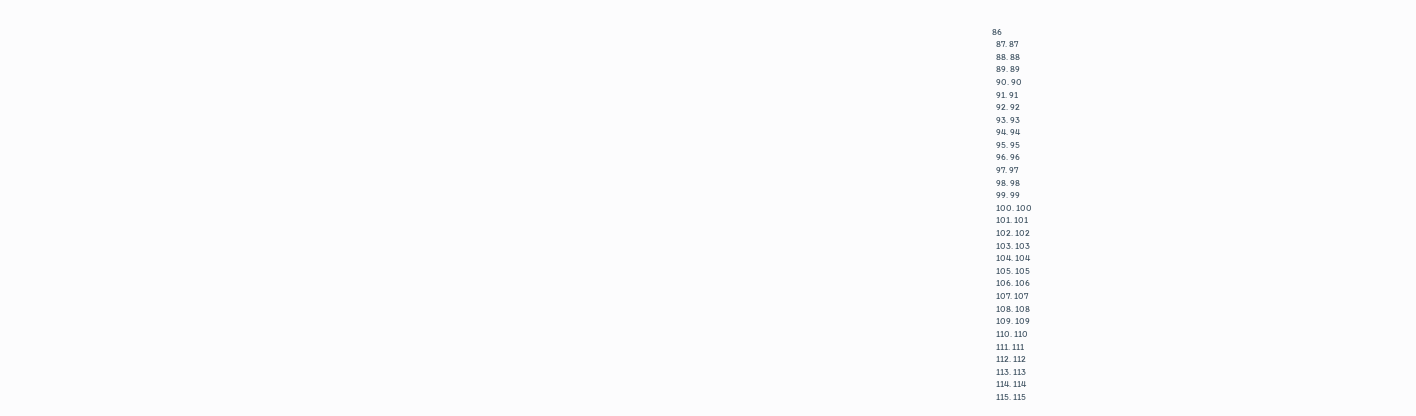86
  87. 87
  88. 88
  89. 89
  90. 90
  91. 91
  92. 92
  93. 93
  94. 94
  95. 95
  96. 96
  97. 97
  98. 98
  99. 99
  100. 100
  101. 101
  102. 102
  103. 103
  104. 104
  105. 105
  106. 106
  107. 107
  108. 108
  109. 109
  110. 110
  111. 111
  112. 112
  113. 113
  114. 114
  115. 115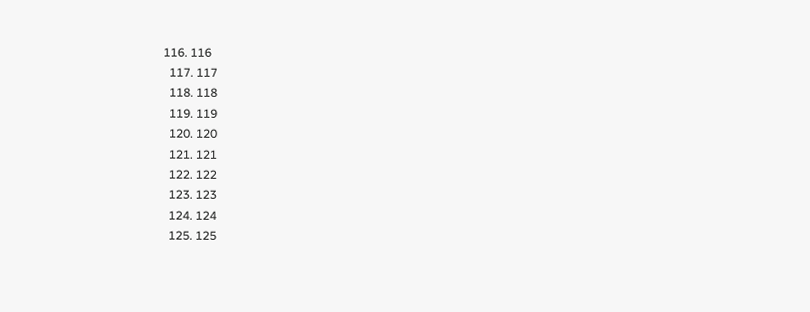116. 116
  117. 117
  118. 118
  119. 119
  120. 120
  121. 121
  122. 122
  123. 123
  124. 124
  125. 125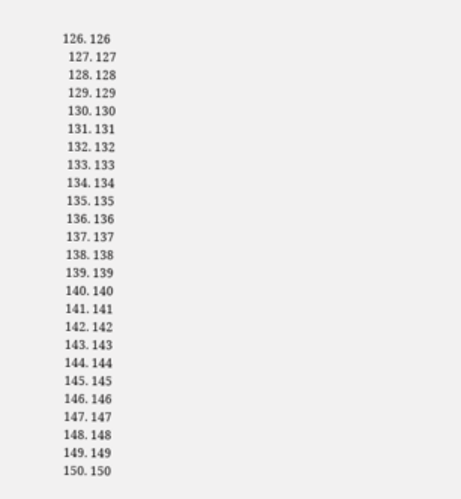126. 126
  127. 127
  128. 128
  129. 129
  130. 130
  131. 131
  132. 132
  133. 133
  134. 134
  135. 135
  136. 136
  137. 137
  138. 138
  139. 139
  140. 140
  141. 141
  142. 142
  143. 143
  144. 144
  145. 145
  146. 146
  147. 147
  148. 148
  149. 149
  150. 150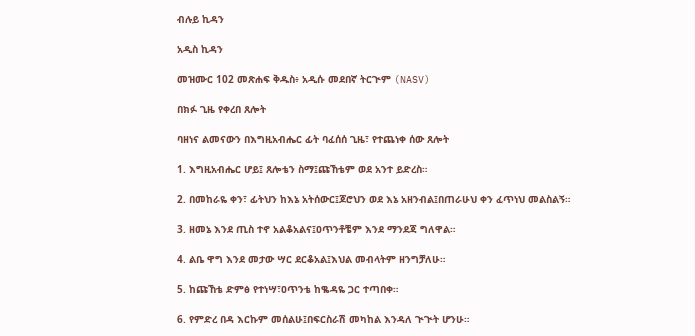ብሉይ ኪዳን

አዲስ ኪዳን

መዝሙር 102 መጽሐፍ ቅዱስ፥ አዲሱ መደበኛ ትርጒም (NASV)

በክፉ ጊዜ የቀረበ ጸሎት

ባዘነና ልመናውን በእግዚአብሔር ፊት ባፈሰሰ ጊዜ፣ የተጨነቀ ሰው ጸሎት

1. እግዚአብሔር ሆይ፤ ጸሎቴን ስማ፤ጩኸቴም ወደ አንተ ይድረስ።

2. በመከራዬ ቀን፣ ፊትህን ከእኔ አትሰውር፤ጆሮህን ወደ እኔ አዘንብል፤በጠራሁህ ቀን ፈጥነህ መልስልኝ።

3. ዘመኔ እንደ ጢስ ተኖ አልቆአልና፤ዐጥንቶቼም እንደ ማንደጃ ግለዋል።

4. ልቤ ዋግ እንደ መታው ሣር ደርቆአል፤እህል መብላትም ዘንግቻለሁ።

5. ከጩኸቴ ድምፅ የተነሣ፣ዐጥንቴ ከቈዳዬ ጋር ተጣበቀ።

6. የምድረ በዳ እርኩም መሰልሁ፤በፍርስራሽ መካከል እንዳለ ጒጒት ሆንሁ።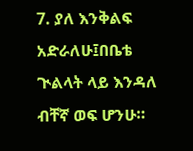7. ያለ እንቅልፍ አድራለሁ፤በቤቴ ጒልላት ላይ እንዳለ ብቸኛ ወፍ ሆንሁ።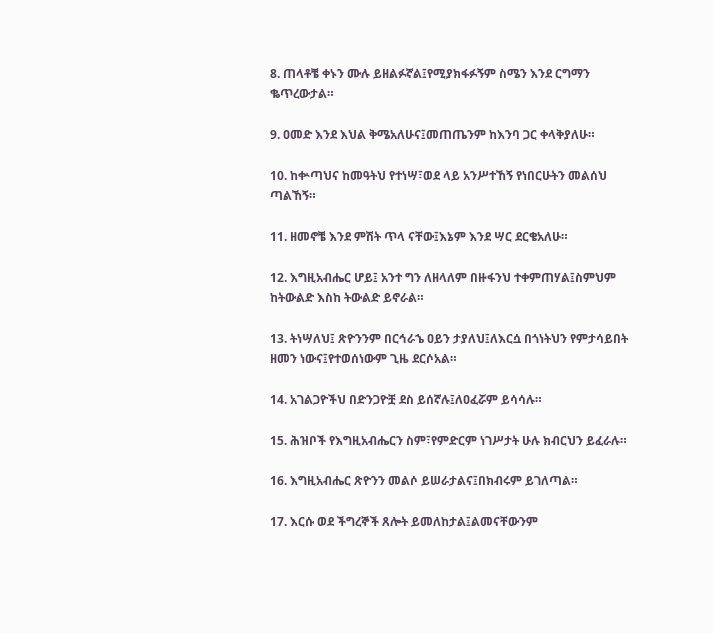8. ጠላቶቼ ቀኑን ሙሉ ይዘልፉኛል፤የሚያክፋፉኝም ስሜን እንደ ርግማን ቈጥረውታል።

9. ዐመድ እንደ እህል ቅሜአለሁና፤መጠጤንም ከእንባ ጋር ቀላቅያለሁ።

10. ከቍጣህና ከመዓትህ የተነሣ፣ወደ ላይ አንሥተኸኝ የነበርሁትን መልሰህ ጣልኸኝ።

11. ዘመኖቼ እንደ ምሽት ጥላ ናቸው፤እኔም እንደ ሣር ደርቄአለሁ።

12. እግዚአብሔር ሆይ፤ አንተ ግን ለዘላለም በዙፋንህ ተቀምጠሃል፤ስምህም ከትውልድ እስከ ትውልድ ይኖራል።

13. ትነሣለህ፤ ጽዮንንም በርኅራኄ ዐይን ታያለህ፤ለእርሷ በጎነትህን የምታሳይበት ዘመን ነውና፤የተወሰነውም ጊዜ ደርሶአል።

14. አገልጋዮችህ በድንጋዮቿ ደስ ይሰኛሉ፤ለዐፈሯም ይሳሳሉ።

15. ሕዝቦች የእግዚአብሔርን ስም፣የምድርም ነገሥታት ሁሉ ክብርህን ይፈራሉ።

16. እግዚአብሔር ጽዮንን መልሶ ይሠራታልና፤በክብሩም ይገለጣል።

17. እርሱ ወደ ችግረኞች ጸሎት ይመለከታል፤ልመናቸውንም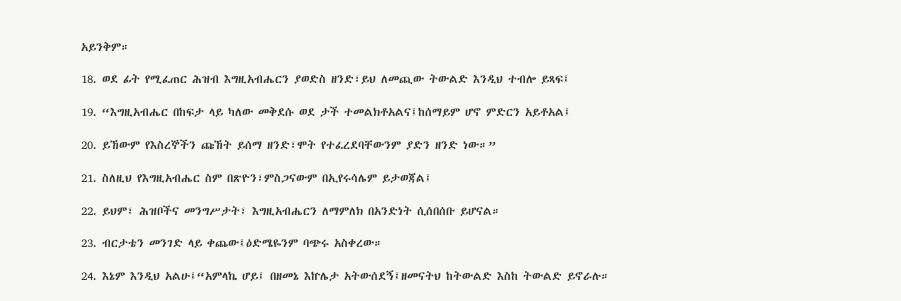አይንቅም።

18. ወደ ፊት የሚፈጠር ሕዝብ እግዚአብሔርን ያወድስ ዘንድ፣ይህ ለመጪው ትውልድ እንዲህ ተብሎ ይጻፍ፤

19. “እግዚአብሔር በከፍታ ላይ ካለው መቅደሱ ወደ ታች ተመልክቶአልና፤ከሰማይም ሆኖ ምድርን አይቶአል፤

20. ይኸውም የእስረኞችን ጩኸት ይሰማ ዘንድ፣ሞት የተፈረደባቸውንም ያድን ዘንድ ነው።”

21. ስለዚህ የእግዚአብሔር ስም በጽዮን፣ምስጋናውም በኢየሩሳሌም ይታወጃል፤

22. ይህም፣ ሕዝቦችና መንግሥታት፣ እግዚአብሔርን ለማምለክ በአንድነት ሲሰበሰቡ ይሆናል።

23. ብርታቴን መንገድ ላይ ቀጨው፤ዕድሜዬንም ባጭሩ አስቀረው።

24. እኔም እንዲህ አልሁ፤“አምላኬ ሆይ፤ በዘመኔ እኵሌታ አትውሰደኝ፤ዘመናትህ ከትውልድ እስከ ትውልድ ይኖራሉ።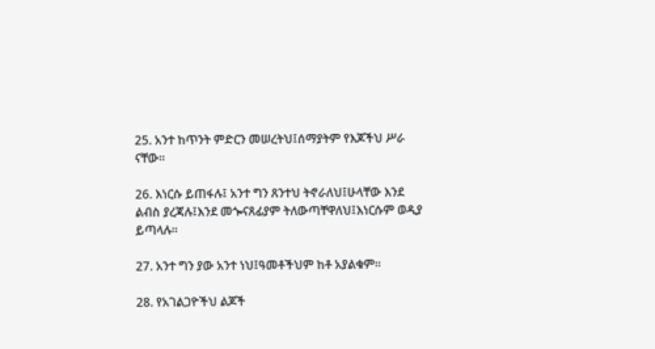25. አንተ ከጥንት ምድርን መሠረትህ፤ሰማያትም የእጆችህ ሥራ ናቸው።

26. እነርሱ ይጠፋሉ፤ አንተ ግን ጸንተህ ትኖራለህ፤ሁላቸው እንደ ልብስ ያረጃሉ፤እንደ መጐናጸፊያም ትለውጣቸዋለህ፤እነርሱም ወዲያ ይጣላሉ።

27. አንተ ግን ያው አንተ ነህ፤ዓመቶችህም ከቶ አያልቁም።

28. የአገልጋዮችህ ልጆች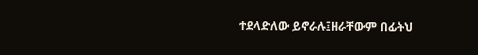ተደላድለው ይኖራሉ፤ዘራቸውም በፊትህ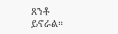ጸንቶ ይኖራል።